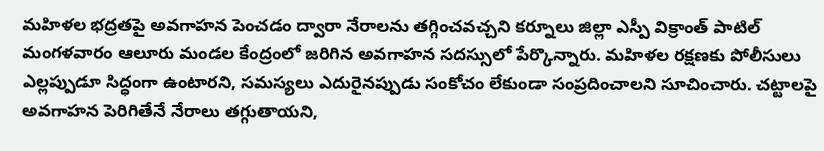మహిళల భద్రతపై అవగాహన పెంచడం ద్వారా నేరాలను తగ్గించవచ్చని కర్నూలు జిల్లా ఎస్పీ విక్రాంత్ పాటిల్ మంగళవారం ఆలూరు మండల కేంద్రంలో జరిగిన అవగాహన సదస్సులో పేర్కొన్నారు. మహిళల రక్షణకు పోలీసులు ఎల్లప్పుడూ సిద్ధంగా ఉంటారని, సమస్యలు ఎదురైనప్పుడు సంకోచం లేకుండా సంప్రదించాలని సూచించారు. చట్టాలపై అవగాహన పెరిగితేనే నేరాలు తగ్గుతాయని,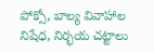పోక్సో, బాల్య వివాహాల నిషేధ, నిర్భయ చట్టాలు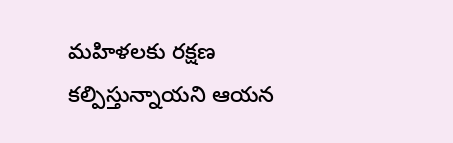మహిళలకు రక్షణ కల్పిస్తున్నాయని ఆయన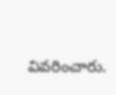వివరించారు.